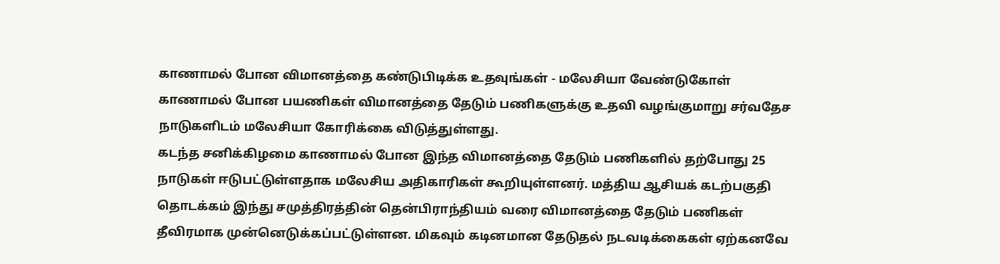காணாமல் போன விமானத்தை கண்டுபிடிக்க உதவுங்கள் - மலேசியா வேண்டுகோள்
காணாமல் போன பயணிகள் விமானத்தை தேடும் பணிகளுக்கு உதவி வழங்குமாறு சர்வதேச நாடுகளிடம் மலேசியா கோரிக்கை விடுத்துள்ளது.
கடந்த சனிக்கிழமை காணாமல் போன இந்த விமானத்தை தேடும் பணிகளில் தற்போது 25 நாடுகள் ஈடுபட்டுள்ளதாக மலேசிய அதிகாரிகள் கூறியுள்ளனர். மத்திய ஆசியக் கடற்பகுதி தொடக்கம் இந்து சமுத்திரத்தின் தென்பிராந்தியம் வரை விமானத்தை தேடும் பணிகள் தீவிரமாக முன்னெடுக்கப்பட்டுள்ளன. மிகவும் கடினமான தேடுதல் நடவடிக்கைகள் ஏற்கனவே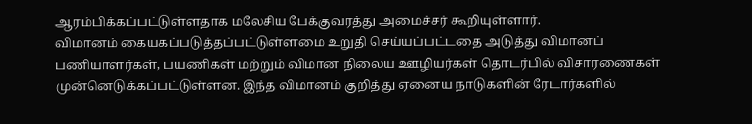ஆரம்பிக்கப்பட்டுள்ளதாக மலேசிய பேக்குவரத்து அமைச்சர் கூறியுள்ளார்.
விமானம் கையகப்படுத்தப்பட்டுள்ளமை உறுதி செய்யப்பட்டதை அடுத்து விமானப் பணியாளர்கள், பயணிகள் மற்றும் விமான நிலைய ஊழியர்கள் தொடர்பில் விசாரணைகள் முன்னெடுக்கப்பட்டுள்ளன. இந்த விமானம் குறித்து ஏனைய நாடுகளின் ரேடார்களில்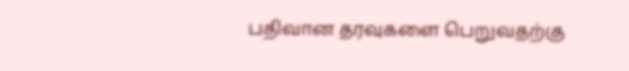பதிவான தரவுகளை பெறுவதற்கு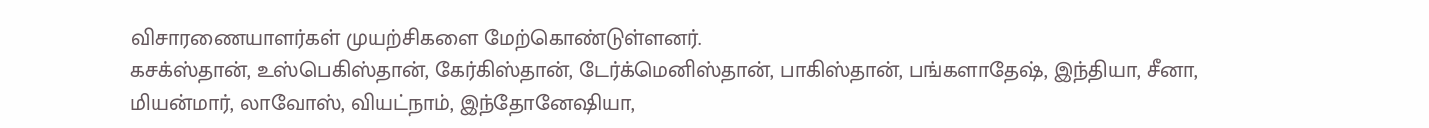விசாரணையாளர்கள் முயற்சிகளை மேற்கொண்டுள்ளனர்.
கசக்ஸ்தான், உஸ்பெகிஸ்தான், கேர்கிஸ்தான், டேர்க்மெனிஸ்தான், பாகிஸ்தான், பங்களாதேஷ், இந்தியா, சீனா, மியன்மார், லாவோஸ், வியட்நாம், இந்தோனேஷியா,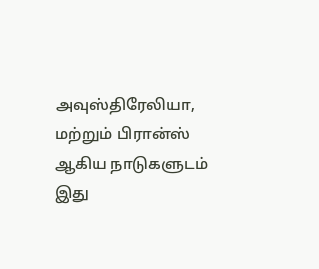அவுஸ்திரேலியா, மற்றும் பிரான்ஸ் ஆகிய நாடுகளுடம் இது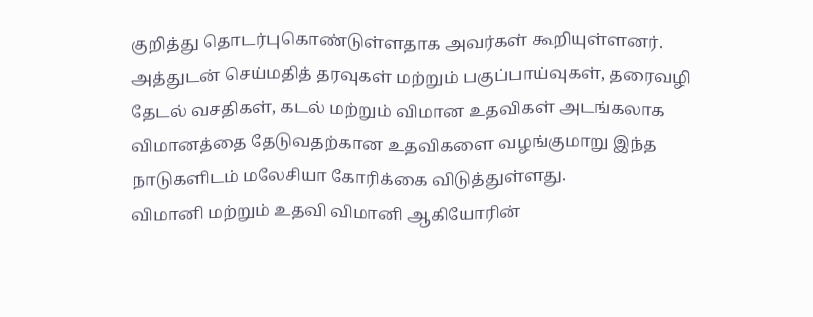குறித்து தொடர்புகொண்டுள்ளதாக அவர்கள் கூறியுள்ளனர்.
அத்துடன் செய்மதித் தரவுகள் மற்றும் பகுப்பாய்வுகள், தரைவழி தேடல் வசதிகள், கடல் மற்றும் விமான உதவிகள் அடங்கலாக விமானத்தை தேடுவதற்கான உதவிகளை வழங்குமாறு இந்த நாடுகளிடம் மலேசியா கோரிக்கை விடுத்துள்ளது.
விமானி மற்றும் உதவி விமானி ஆகியோரின்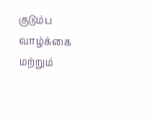குடும்ப வாழ்க்கை மற்றும்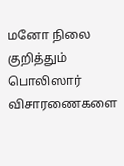மனோ நிலை குறித்தும் பொலிஸார் விசாரணைகளை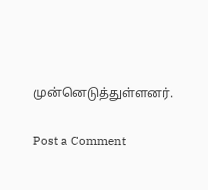முன்னெடுத்துள்ளனர்.

Post a Comment